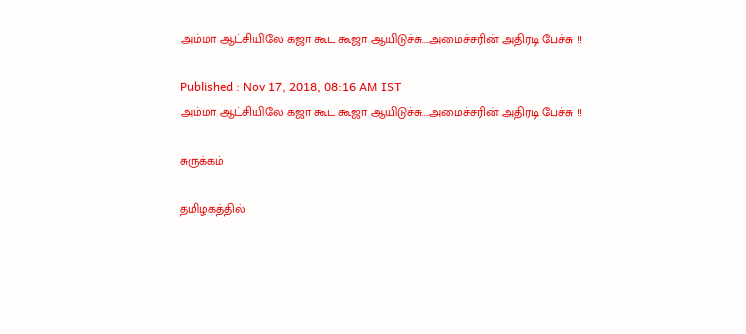அம்மா ஆட்சியிலே கஜா கூட கூஜா ஆயிடுச்சு….அமைச்சரின் அதிரடி பேச்சு !!

Published : Nov 17, 2018, 08:16 AM IST
அம்மா ஆட்சியிலே கஜா கூட கூஜா ஆயிடுச்சு….அமைச்சரின் அதிரடி பேச்சு !!

சுருக்கம்

தமிழகத்தில்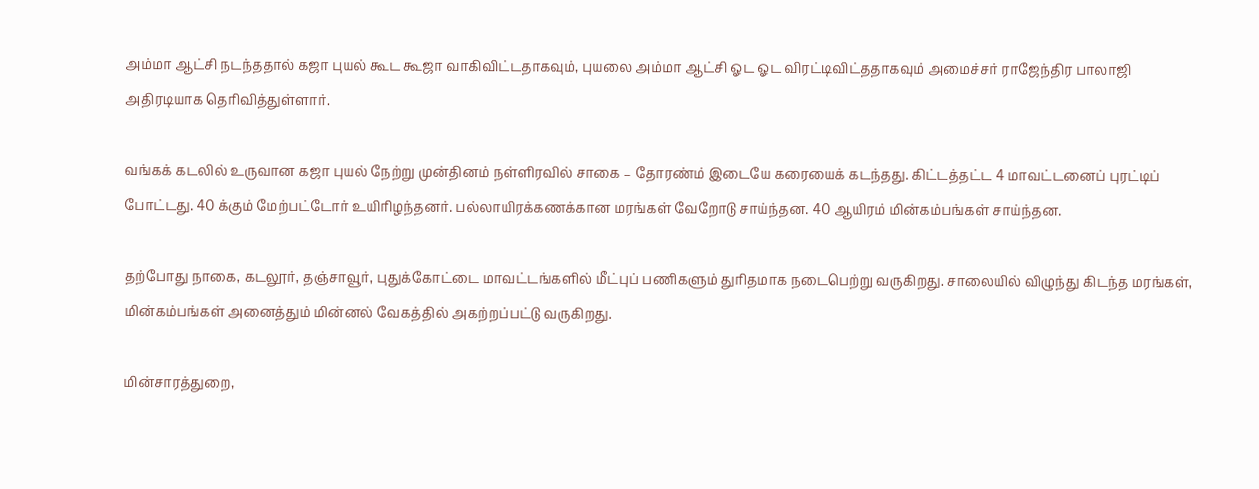அம்மா ஆட்சி நடந்ததால் கஜா புயல் கூட கூஜா வாகிவிட்டதாகவும், புயலை அம்மா ஆட்சி ஓட ஓட விரட்டிவிட்ததாகவும் அமைச்சர் ராஜேந்திர பாலாஜி அதிரடியாக தெரிவித்துள்ளார்.

வங்கக் கடலில் உருவான கஜா புயல் நேற்று முன்தினம் நள்ளிரவில் சாகை – தோரண்ம் இடையே கரையைக் கடந்தது. கிட்டத்தட்ட 4 மாவட்டனைப் புரட்டிப் போட்டது. 40 க்கும் மேற்பட்டோர் உயிரிழந்தனர். பல்லாயிரக்கணக்கான மரங்கள் வேறோடு சாய்ந்தன. 40 ஆயிரம் மின்கம்பங்கள் சாய்ந்தன.

தற்போது நாகை, கடலூர், தஞ்சாவூர், புதுக்கோட்டை மாவட்டங்களில் மீட்புப் பணிகளும் துரிதமாக நடைபெற்று வருகிறது. சாலையில் விழுந்து கிடந்த மரங்கள், மின்கம்பங்கள் அனைத்தும் மின்னல் வேகத்தில் அகற்றப்பட்டு வருகிறது.

மின்சாரத்துறை,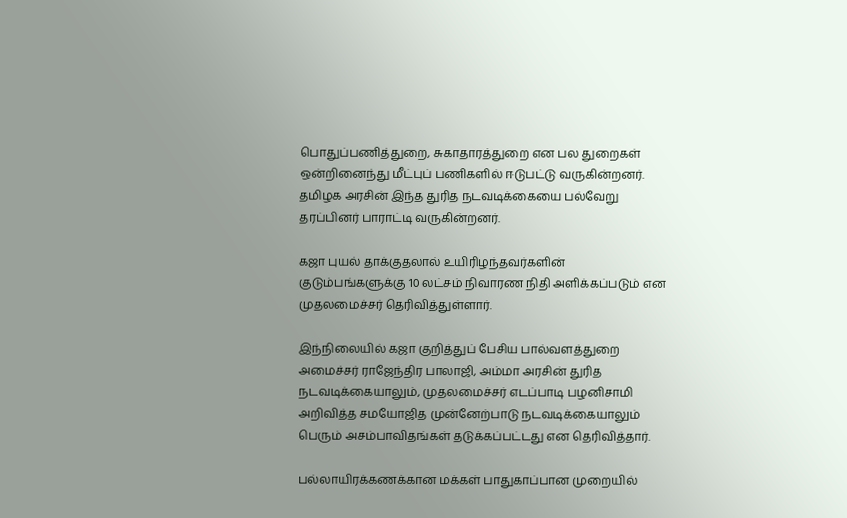பொதுப்பணித்துறை, சுகாதாரத்துறை என பல துறைகள் ஒன்றினைந்து மீட்புப் பணிகளில் ஈடுபட்டு வருகின்றனர். தமிழக அரசின் இந்த துரித நடவடிக்கையை பல்வேறு தரப்பினர் பாராட்டி வருகின்றனர்.

கஜா புயல் தாக்குதலால் உயிரிழந்தவர்களின்  குடும்பங்களுக்கு 10 லட்சம் நிவாரண நிதி அளிக்கப்படும் என முதலமைச்சர் தெரிவித்துள்ளார்.

இந்நிலையில் கஜா குறித்துப் பேசிய பால்வளத்துறை அமைச்சர் ராஜேந்திர பாலாஜி, அம்மா அரசின் துரித நடவடிக்கையாலும், முதலமைச்சர் எடப்பாடி பழனிசாமி அறிவித்த சமயோஜித முன்னேற்பாடு நடவடிக்கையாலும் பெரும் அசம்பாவிதங்கள் தடுக்கப்பட்டது என தெரிவித்தார்.

பல்லாயிரக்கணக்கான மக்கள் பாதுகாப்பான முறையில்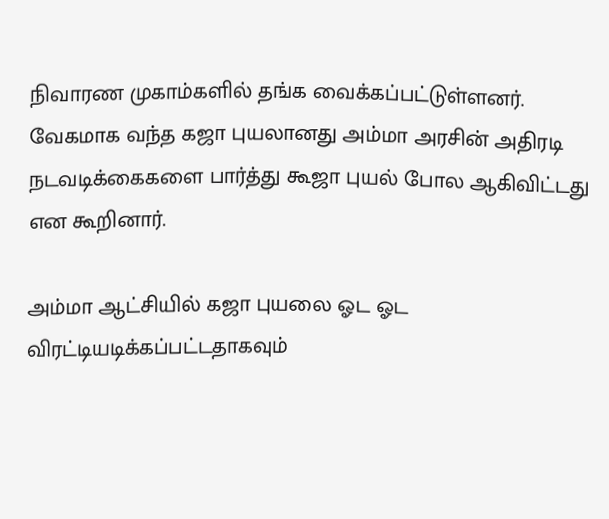நிவாரண முகாம்களில் தங்க வைக்கப்பட்டுள்ளனர். வேகமாக வந்த கஜா புயலானது அம்மா அரசின் அதிரடி நடவடிக்கைகளை பார்த்து கூஜா புயல் போல ஆகிவிட்டது என கூறினார்.

அம்மா ஆட்சியில் கஜா புயலை ஓட ஓட விரட்டியடிக்கப்பட்டதாகவும்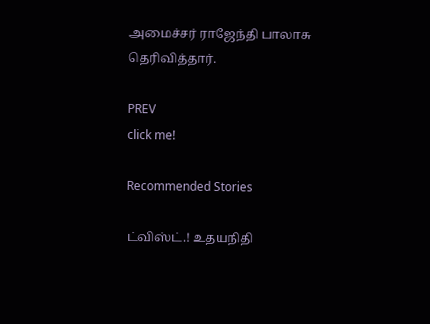அமைச்சர் ராஜேந்தி பாலாசு தெரிவித்தார்.

PREV
click me!

Recommended Stories

ட்விஸ்ட்.! உதயநிதி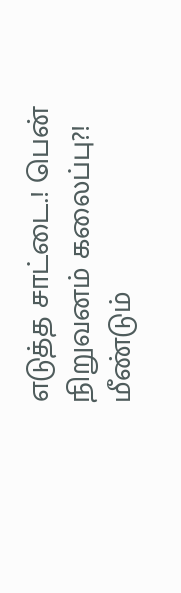எடுத்த சாட்டை.! பென் நிறுவனம் கலைப்பு?! மீண்டும்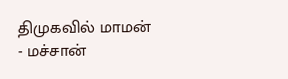திமுகவில் மாமன் - மச்சான்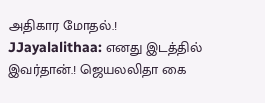அதிகார மோதல்.!
JJayalalithaa: எனது இடத்தில் இவர்தான்.! ஜெயலலிதா கை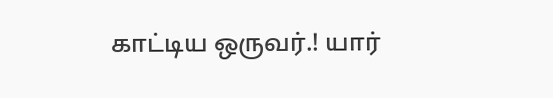காட்டிய ஒருவர்.! யார்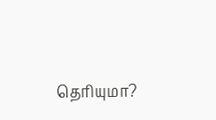தெரியுமா?